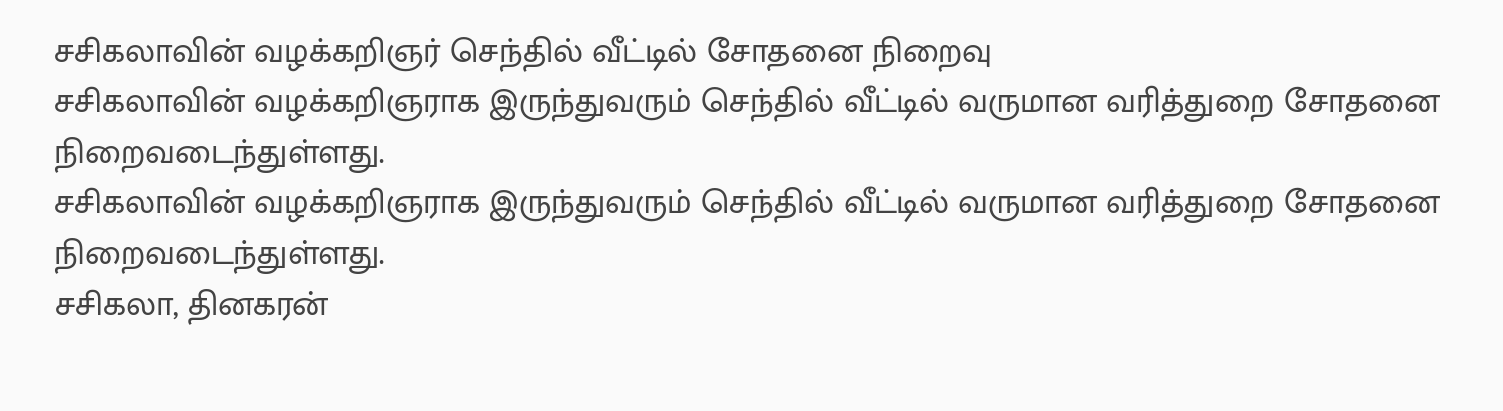சசிகலாவின் வழக்கறிஞர் செந்தில் வீட்டில் சோதனை நிறைவு
சசிகலாவின் வழக்கறிஞராக இருந்துவரும் செந்தில் வீட்டில் வருமான வரித்துறை சோதனை நிறைவடைந்துள்ளது.
சசிகலாவின் வழக்கறிஞராக இருந்துவரும் செந்தில் வீட்டில் வருமான வரித்துறை சோதனை நிறைவடைந்துள்ளது.
சசிகலா, தினகரன்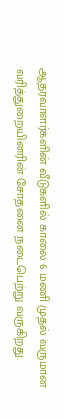ஆதரவாளர்களின் வீடுகளில் காலை 6 மணி முதல் வருமான வரித்துறையினரின் சோதனை நடைபெற்று வருகிறது.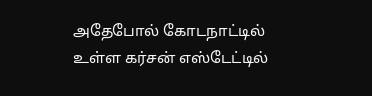அதேபோல் கோடநாட்டில் உள்ள கர்சன் எஸ்டேட்டில்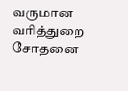வருமான வரித்துறை சோதனை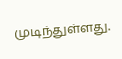முடிந்துள்ளது.